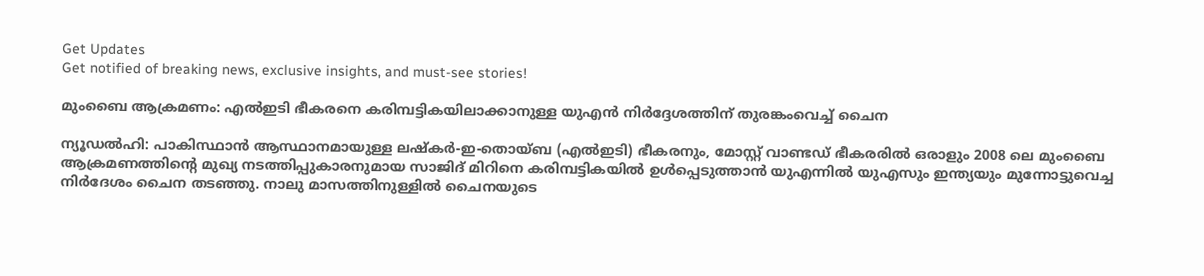Get Updates
Get notified of breaking news, exclusive insights, and must-see stories!

മുംബൈ ആക്രമണം: എല്‍ഇടി ഭീകരനെ കരിമ്പട്ടികയിലാക്കാനുള്ള യുഎന്‍ നിര്‍ദ്ദേശത്തിന് തുരങ്കംവെച്ച് ചൈന

ന്യൂഡൽഹി: പാകിസ്ഥാന്‍ ആസ്ഥാനമായുള്ള ലഷ്‌കര്‍-ഇ-തൊയ്ബ (എല്‍ഇടി) ഭീകരനും, മോസ്റ്റ് വാണ്ടഡ് ഭീകരരില്‍ ഒരാളും 2008 ലെ മുംബൈ ആക്രമണത്തിന്റെ മുഖ്യ നടത്തിപ്പുകാരനുമായ സാജിദ് മിറിനെ കരിമ്പട്ടികയില്‍ ഉള്‍പ്പെടുത്താൻ യുഎന്നിൽ യുഎസും ഇന്ത്യയും മുന്നോട്ടുവെച്ച നിര്‍ദേശം ചൈന തടഞ്ഞു. നാലു മാസത്തിനുള്ളില്‍ ചൈനയുടെ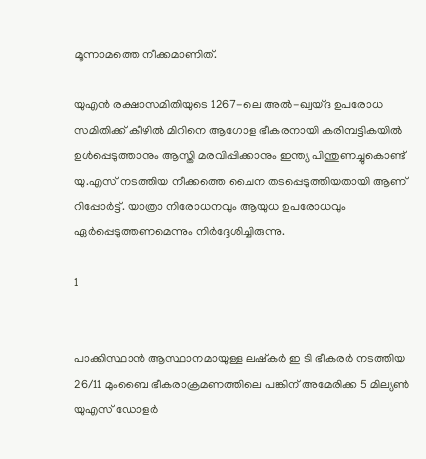മൂന്നാമത്തെ നീക്കമാണിത്.

യുഎന്‍ രക്ഷാസമിതിയുടെ 1267-ലെ അല്‍-ഖ്വയ്ദ ഉപരോധ സമിതിക്ക് കീഴില്‍ മിറിനെ ആഗോള ഭീകരനായി കരിമ്പട്ടികയില്‍ ഉള്‍പ്പെടുത്താനും ആസ്തി മരവിപ്പിക്കാനും ഇന്ത്യ പിന്തുണച്ചുകൊണ്ട് യു.എസ് നടത്തിയ നീക്കത്തെ ചൈന തടപ്പെടുത്തിയതായി ആണ് റിപ്പോര്‍ട്ട്. യാത്രാ നിരോധനവും ആയുധ ഉപരോധവും ഏര്‍പ്പെടുത്തണമെന്നും നിര്‍ദ്ദേശിച്ചിരുന്നു.

1


പാക്കിസ്ഥാന്‍ ആസ്ഥാനമായുള്ള ലഷ്‌കര്‍ ഇ ടി ഭീകരര്‍ നടത്തിയ 26/11 മുംബൈ ഭീകരാക്രമണത്തിലെ പങ്കിന് അമേരിക്ക 5 മില്യണ്‍ യുഎസ് ഡോളര്‍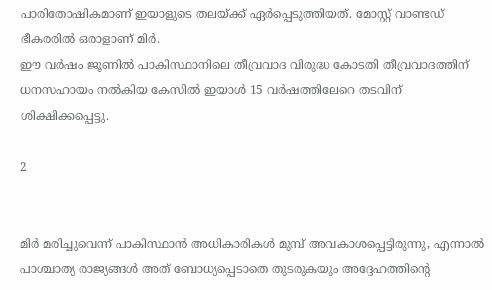പാരിതോഷികമാണ് ഇയാളുടെ തലയ്ക്ക് ഏര്‍പ്പെടുത്തിയത്. മോസ്റ്റ് വാണ്ടഡ് ഭീകരരില്‍ ഒരാളാണ് മിര്‍.
ഈ വര്‍ഷം ജൂണില്‍ പാകിസ്ഥാനിലെ തീവ്രവാദ വിരുദ്ധ കോടതി തീവ്രവാദത്തിന് ധനസഹായം നല്‍കിയ കേസില്‍ ഇയാള്‍ 15 വര്‍ഷത്തിലേറെ തടവിന് ശിക്ഷിക്കപ്പെട്ടു.

2


മിര്‍ മരിച്ചുവെന്ന് പാകിസ്ഥാന്‍ അധികാരികള്‍ മുമ്പ് അവകാശപ്പെട്ടിരുന്നു, എന്നാല്‍ പാശ്ചാത്യ രാജ്യങ്ങള്‍ അത് ബോധ്യപ്പെടാതെ തുടരുകയും അദ്ദേഹത്തിന്റെ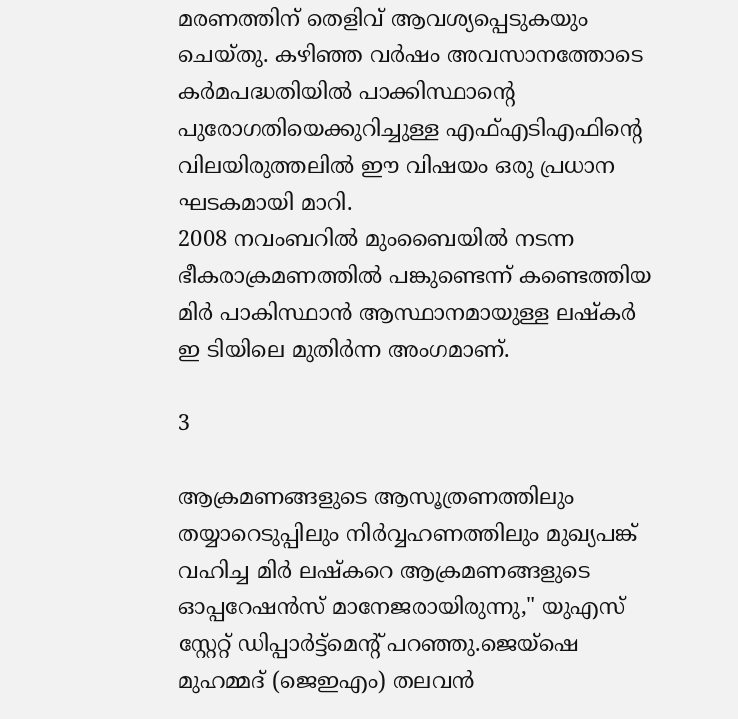മരണത്തിന് തെളിവ് ആവശ്യപ്പെടുകയും ചെയ്തു. കഴിഞ്ഞ വര്‍ഷം അവസാനത്തോടെ കര്‍മപദ്ധതിയില്‍ പാക്കിസ്ഥാന്റെ പുരോഗതിയെക്കുറിച്ചുള്ള എഫ്എടിഎഫിന്റെ വിലയിരുത്തലില്‍ ഈ വിഷയം ഒരു പ്രധാന ഘടകമായി മാറി.
2008 നവംബറിൽ മുംബൈയിൽ നടന്ന ഭീകരാക്രമണത്തിൽ പങ്കുണ്ടെന്ന് കണ്ടെത്തിയ മിർ പാകിസ്ഥാൻ ആസ്ഥാനമായുള്ള ലഷ്‌കർ ഇ ടിയിലെ മുതിർന്ന അംഗമാണ്.

3

ആക്രമണങ്ങളുടെ ആസൂത്രണത്തിലും തയ്യാറെടുപ്പിലും നിർവ്വഹണത്തിലും മുഖ്യപങ്ക് വഹിച്ച മിർ ലഷ്‌കറെ ആക്രമണങ്ങളുടെ ഓപ്പറേഷൻസ് മാനേജരായിരുന്നു," യുഎസ് സ്റ്റേറ്റ് ഡിപ്പാർട്ട്‌മെന്റ് പറഞ്ഞു.ജെയ്‌ഷെ മുഹമ്മദ് (ജെഇഎം) തലവൻ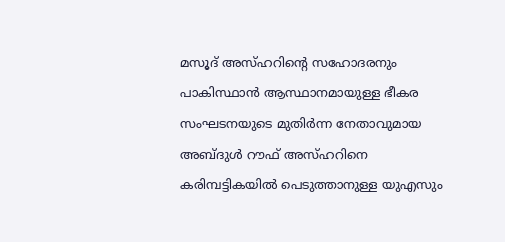മസൂദ് അസ്ഹറിന്റെ സഹോദരനും പാകിസ്ഥാൻ ആസ്ഥാനമായുള്ള ഭീകര സംഘടനയുടെ മുതിർന്ന നേതാവുമായ അബ്ദുൾ റൗഫ് അസ്ഹറിനെ കരിമ്പട്ടികയിൽ പെടുത്താനുള്ള യുഎസും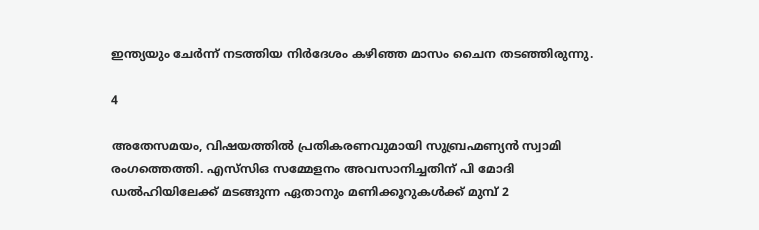ഇന്ത്യയും ചേർന്ന് നടത്തിയ നിർദേശം കഴിഞ്ഞ മാസം ചൈന തടഞ്ഞിരുന്നു.

4

അതേസമയം, വിഷയത്തിൽ പ്രതികരണവുമായി സുബ്രഹ്മണ്യൻ സ്വാമി രംഗത്തെത്തി. എസ്‌സി‌ഒ സമ്മേളനം അവസാനിച്ചതിന് പി മോദി ഡൽഹിയിലേക്ക് മടങ്ങുന്ന ഏതാനും മണിക്കൂറുകൾക്ക് മുമ്പ് 2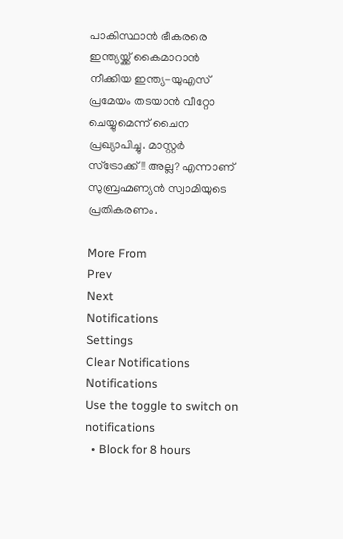പാകിസ്ഥാൻ ഭീകരരെ ഇന്ത്യയ്ക്ക് കൈമാറാൻ നീക്കിയ ഇന്ത്യ-യുഎസ് പ്രമേയം തടയാൻ വീറ്റോ ചെയ്യുമെന്ന് ചൈന പ്രഖ്യാപിച്ചു. മാസ്റ്റർ സ്ട്രോക്ക്!! അല്ല? എന്നാണ് സുബ്രഹ്മണ്യൻ സ്വാമിയുടെ പ്രതികരണം.

More From
Prev
Next
Notifications
Settings
Clear Notifications
Notifications
Use the toggle to switch on notifications
  • Block for 8 hours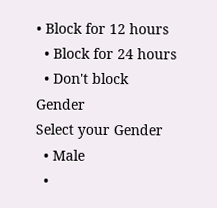• Block for 12 hours
  • Block for 24 hours
  • Don't block
Gender
Select your Gender
  • Male
  •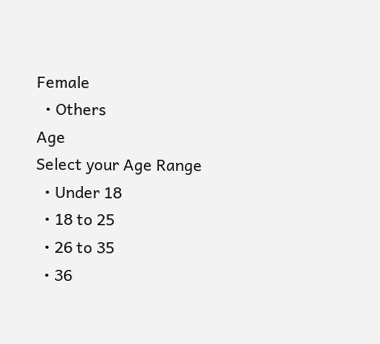Female
  • Others
Age
Select your Age Range
  • Under 18
  • 18 to 25
  • 26 to 35
  • 36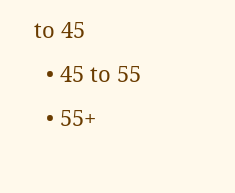to 45
  • 45 to 55
  • 55+